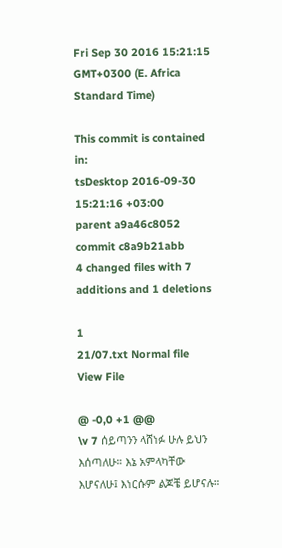Fri Sep 30 2016 15:21:15 GMT+0300 (E. Africa Standard Time)

This commit is contained in:
tsDesktop 2016-09-30 15:21:16 +03:00
parent a9a46c8052
commit c8a9b21abb
4 changed files with 7 additions and 1 deletions

1
21/07.txt Normal file
View File

@ -0,0 +1 @@
\v 7 ሰይጣንን ላሸነፉ ሁሉ ይህን እሰጣለሁ። እኔ አምላካቸው እሆናለሁ፤ እነርሱም ልጆቼ ይሆናሉ።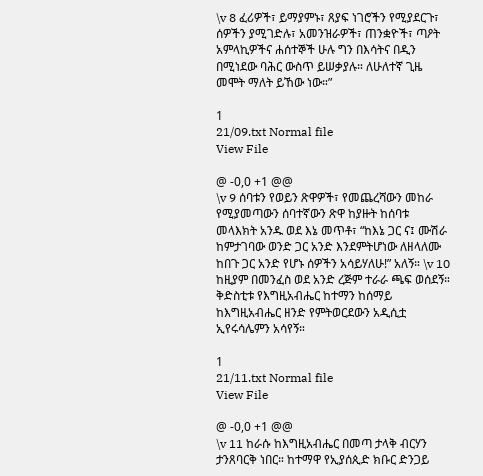\v 8 ፈሪዎች፣ ይማያምኑ፣ ጸያፍ ነገሮችን የሚያደርጉ፣ ሰዎችን ያሚገድሉ፣ አመንዝራዎች፣ ጠንቋዮች፣ ጣዖት አምላኪዎችና ሐሰተኞች ሁሉ ግን በእሳትና በዲን በሚነደው ባሕር ውስጥ ይሠቃያሉ። ለሁለተኛ ጊዜ መሞት ማለት ይኸው ነው።”

1
21/09.txt Normal file
View File

@ -0,0 +1 @@
\v 9 ሰባቱን የወይን ጽዋዎች፣ የመጨረሻውን መከራ የሚያመጣውን ሰባተኛውን ጽዋ ከያዙት ከሰባቱ መላእክት አንዱ ወደ እኔ መጥቶ፣ “ከእኔ ጋር ና፤ ሙሽራ ከምታገባው ወንድ ጋር አንድ እንደምትሆነው ለዘላለሙ ከበጉ ጋር አንድ የሆኑ ሰዎችን አሳይሃለሁ!” አለኝ። \v 10 ከዚያም በመንፈስ ወደ አንድ ረጅም ተራራ ጫፍ ወሰደኝ። ቅድስቲቱ የእግዚአብሔር ከተማን ከሰማይ ከእግዚአብሔር ዘንድ የምትወርደውን አዲሲቷ ኢየሩሳሌምን አሳየኝ።

1
21/11.txt Normal file
View File

@ -0,0 +1 @@
\v 11 ከራሱ ከእግዚአብሔር በመጣ ታላቅ ብርሃን ታንጸባርቅ ነበር። ከተማዋ የኢያሰጲድ ክቡር ድንጋይ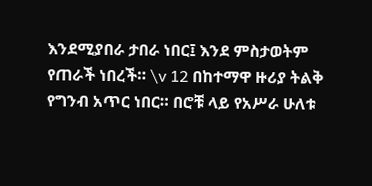እንደሚያበራ ታበራ ነበር፤ እንደ ምስታወትም የጠራች ነበረች። \v 12 በከተማዋ ዙሪያ ትልቅ የግንብ አጥር ነበር። በሮቹ ላይ የአሥራ ሁለቱ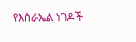የእስራኤል ነገዶች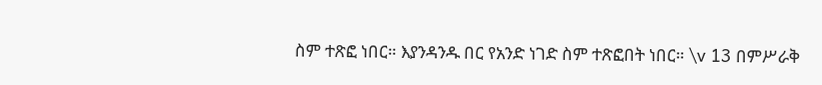ስም ተጽፎ ነበር። እያንዳንዱ በር የአንድ ነገድ ስም ተጽፎበት ነበር። \v 13 በምሥራቅ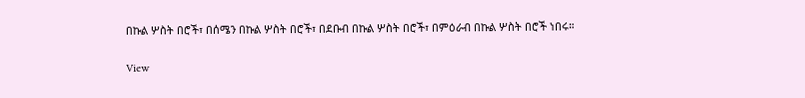በኩል ሦስት በሮች፣ በሰሜን በኩል ሦስት በሮች፣ በደቡብ በኩል ሦስት በሮች፣ በምዕራብ በኩል ሦስት በሮች ነበሩ።

View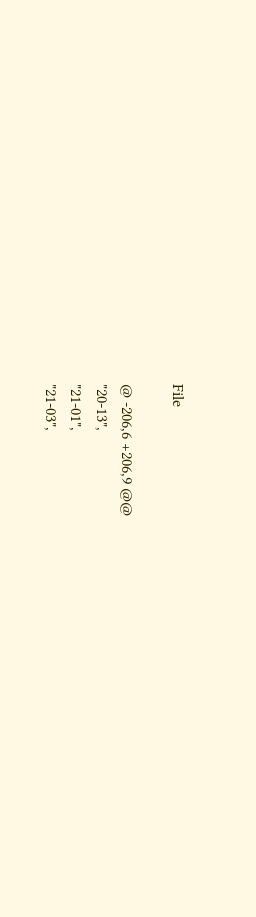File

@ -206,6 +206,9 @@
"20-13",
"21-01",
"21-03",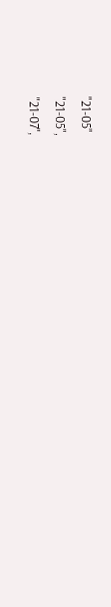"21-05"
"21-05",
"21-07",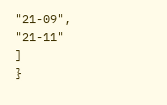"21-09",
"21-11"
]
}